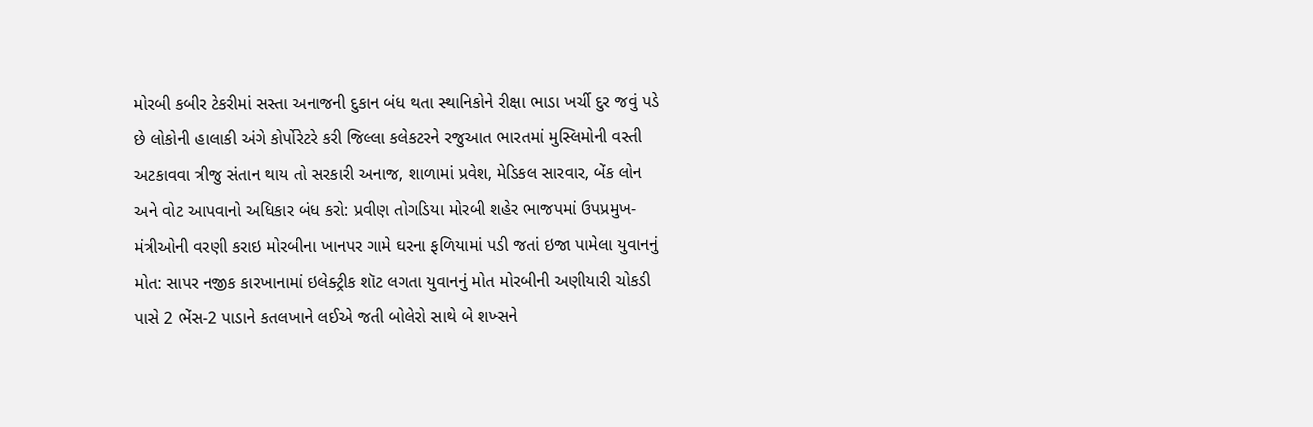મોરબી કબીર ટેકરીમાં સસ્તા અનાજની દુકાન બંધ થતા સ્થાનિકોને રીક્ષા ભાડા ખર્ચી દુર જવું પડે છે લોકોની હાલાકી અંગે કોર્પોરેટરે કરી જિલ્લા કલેકટરને રજુઆત ભારતમાં મુસ્લિમોની વસ્તી અટકાવવા ત્રીજુ સંતાન થાય તો સરકારી અનાજ, શાળામાં પ્રવેશ, મેડિકલ સારવાર, બેંક લોન અને વોટ આપવાનો અધિકાર બંધ કરો: પ્રવીણ તોગડિયા મોરબી શહેર ભાજપમાં ઉપપ્રમુખ-મંત્રીઓની વરણી કરાઇ મોરબીના ખાનપર ગામે ઘરના ફળિયામાં પડી જતાં ઇજા પામેલા યુવાનનું મોત: સાપર નજીક કારખાનામાં ઇલેક્ટ્રીક શૉટ લગતા યુવાનનું મોત મોરબીની અણીયારી ચોકડી પાસે 2 ભેંસ-2 પાડાને કતલખાને લઈએ જતી બોલેરો સાથે બે શખ્સને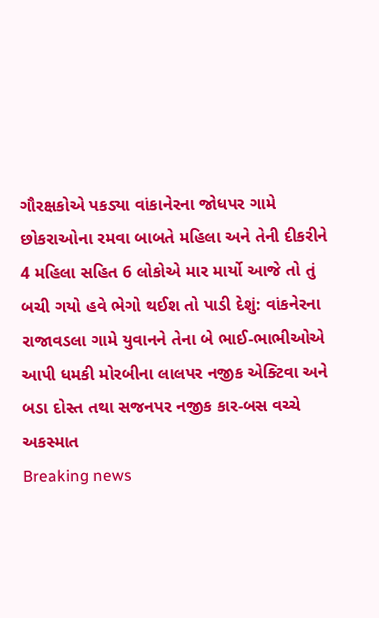ગૌરક્ષકોએ પકડ્યા વાંકાનેરના જોધપર ગામે છોકરાઓના રમવા બાબતે મહિલા અને તેની દીકરીને 4 મહિલા સહિત 6 લોકોએ માર માર્યો આજે તો તું બચી ગયો હવે ભેગો થઈશ તો પાડી દેશું: વાંકનેરના રાજાવડલા ગામે યુવાનને તેના બે ભાઈ-ભાભીઓએ આપી ધમકી મોરબીના લાલપર નજીક એક્ટિવા અને બડા દોસ્ત તથા સજનપર નજીક કાર-બસ વચ્ચે અકસ્માત
Breaking news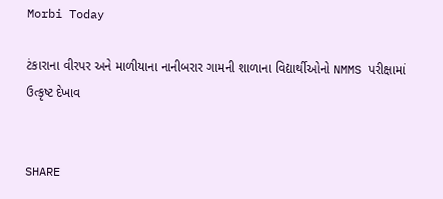Morbi Today

ટંકારાના વીરપર અને માળીયાના નાનીબરાર ગામની શાળાના વિદ્યાર્થીઓનો NMMS પરીક્ષામાં ઉત્કૃષ્ટ દેખાવ


SHARE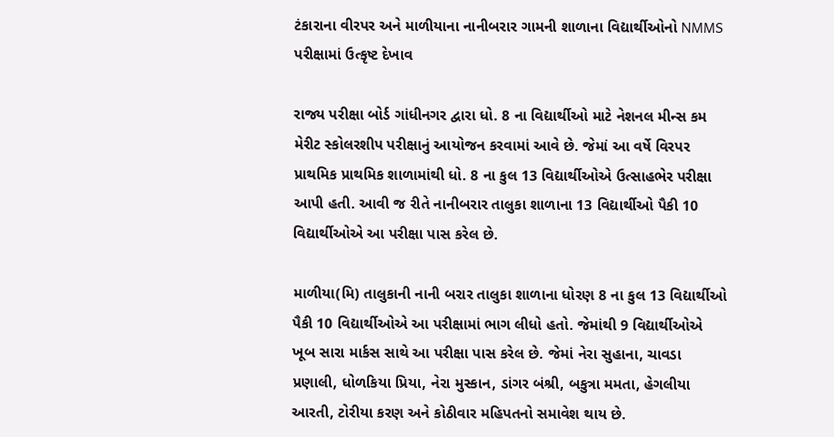ટંકારાના વીરપર અને માળીયાના નાનીબરાર ગામની શાળાના વિદ્યાર્થીઓનો NMMS પરીક્ષામાં ઉત્કૃષ્ટ દેખાવ

રાજ્ય પરીક્ષા બોર્ડ ગાંધીનગર દ્વારા ધો. 8 ના વિદ્યાર્થીઓ માટે નેશનલ મીન્સ કમ મેરીટ સ્કોલરશીપ પરીક્ષાનું આયોજન કરવામાં આવે છે. જેમાં આ વર્ષે વિરપર પ્રાથમિક પ્રાથમિક શાળામાંથી ધો. 8 ના કુલ 13 વિદ્યાર્થીઓએ ઉત્સાહભેર પરીક્ષા આપી હતી. આવી જ રીતે નાનીબરાર તાલુકા શાળાના 13 વિદ્યાર્થીઓ પૈકી 10 વિદ્યાર્થીઓએ આ પરીક્ષા પાસ કરેલ છે.

માળીયા(મિ) તાલુકાની નાની બરાર તાલુકા શાળાના ધોરણ 8 ના કુલ 13 વિદ્યાર્થીઓ પૈકી 10 વિદ્યાર્થીઓએ આ પરીક્ષામાં ભાગ લીધો હતો. જેમાંથી 9 વિદ્યાર્થીઓએ ખૂબ સારા માર્કસ સાથે આ પરીક્ષા પાસ કરેલ છે. જેમાં નેરા સુહાના, ચાવડા પ્રણાલી, ધોળકિયા પ્રિયા, નેરા મુસ્કાન, ડાંગર બંશ્રી, બકુત્રા મમતા, હેગલીયા આરતી, ટોરીયા કરણ અને કોઠીવાર મહિપતનો સમાવેશ થાય છે.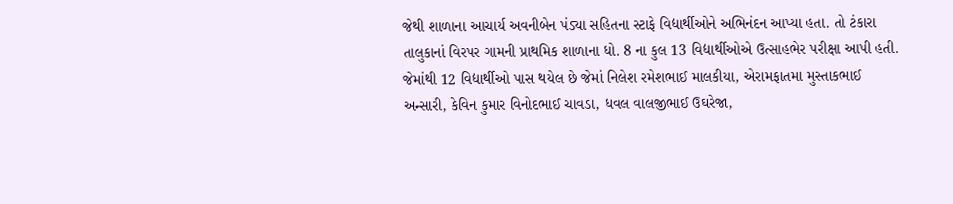જેથી શાળાના આચાર્ય અવનીબેન પંડ્યા સહિતના સ્ટાફે વિદ્યાર્થીઓને અભિનંદન આપ્યા હતા. તો ટંકારા તાલુકાનાં વિરપર ગામની પ્રાથમિક શાળાના ધો. 8 ના કુલ 13 વિદ્યાર્થીઓએ ઉત્સાહભેર પરીક્ષા આપી હતી. જેમાંથી 12 વિદ્યાર્થીઓ પાસ થયેલ છે જેમાં નિલેશ રમેશભાઈ માલકીયા, એરામફાતમા મુસ્તાકભાઈ અન્સારી, કેવિન કુમાર વિનોદભાઈ ચાવડા, ધવલ વાલજીભાઈ ઉઘરેજા,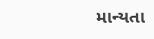માન્યતા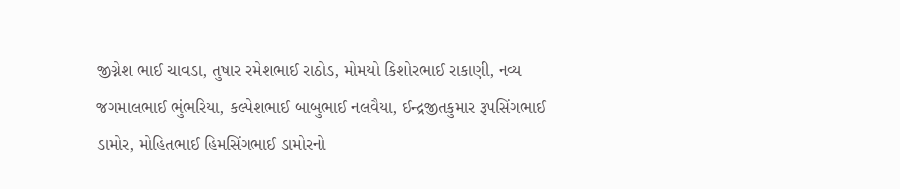જીગ્નેશ ભાઈ ચાવડા, તુષાર રમેશભાઈ રાઠોડ, મોમયો કિશોરભાઈ રાકાણી, નવ્ય જગમાલભાઈ ભુંભરિયા, કલ્પેશભાઈ બાબુભાઈ નલવૈયા, ઈન્દ્રજીતકુમાર રૂપસિંગભાઈ ડામોર, મોહિતભાઈ હિમસિંગભાઈ ડામોરનો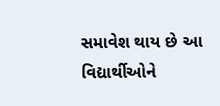સમાવેશ થાય છે આ વિદ્યાર્થીઓને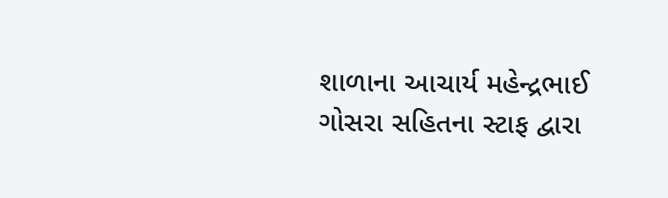શાળાના આચાર્ય મહેન્દ્રભાઈ ગોસરા સહિતના સ્ટાફ દ્વારા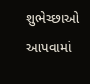શુભેચ્છાઓ આપવામાં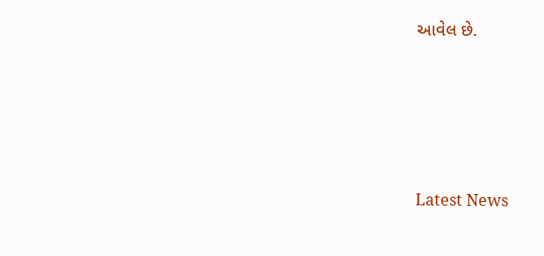આવેલ છે.






Latest News